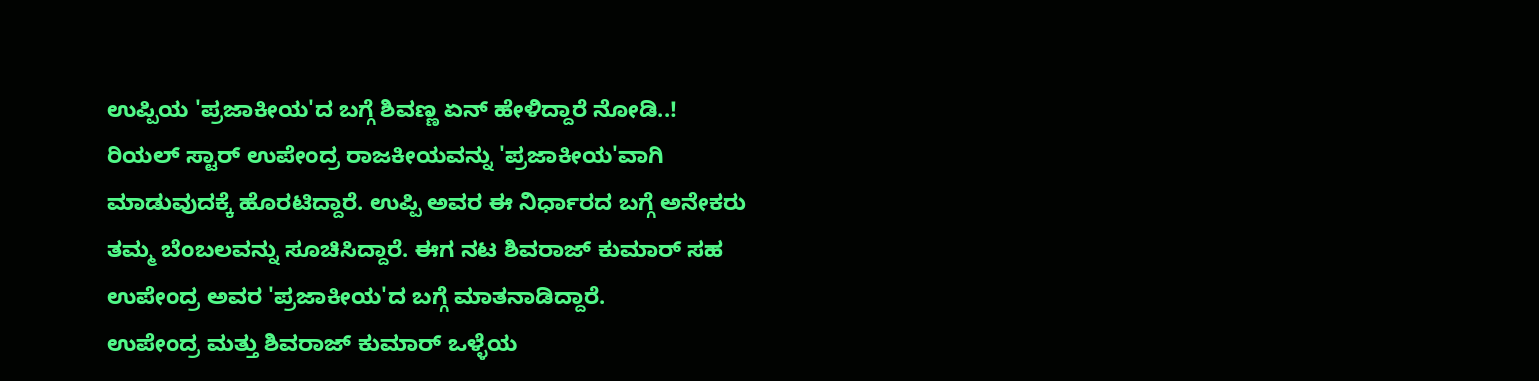ಉಪ್ಪಿಯ 'ಪ್ರಜಾಕೀಯ'ದ ಬಗ್ಗೆ ಶಿವಣ್ಣ ಏನ್ ಹೇಳಿದ್ದಾರೆ ನೋಡಿ..!
ರಿಯಲ್ ಸ್ಟಾರ್ ಉಪೇಂದ್ರ ರಾಜಕೀಯವನ್ನು 'ಪ್ರಜಾಕೀಯ'ವಾಗಿ ಮಾಡುವುದಕ್ಕೆ ಹೊರಟಿದ್ದಾರೆ. ಉಪ್ಪಿ ಅವರ ಈ ನಿರ್ಧಾರದ ಬಗ್ಗೆ ಅನೇಕರು ತಮ್ಮ ಬೆಂಬಲವನ್ನು ಸೂಚಿಸಿದ್ದಾರೆ. ಈಗ ನಟ ಶಿವರಾಜ್ ಕುಮಾರ್ ಸಹ ಉಪೇಂದ್ರ ಅವರ 'ಪ್ರಜಾಕೀಯ'ದ ಬಗ್ಗೆ ಮಾತನಾಡಿದ್ದಾರೆ.
ಉಪೇಂದ್ರ ಮತ್ತು ಶಿವರಾಜ್ ಕುಮಾರ್ ಒಳ್ಳೆಯ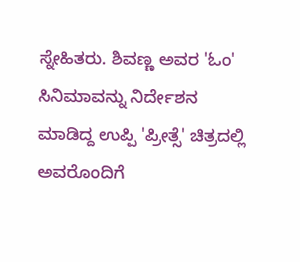ಸ್ನೇಹಿತರು. ಶಿವಣ್ಣ ಅವರ 'ಓಂ' ಸಿನಿಮಾವನ್ನು ನಿರ್ದೇಶನ ಮಾಡಿದ್ದ ಉಪ್ಪಿ 'ಪ್ರೀತ್ಸೆ' ಚಿತ್ರದಲ್ಲಿ ಅವರೊಂದಿಗೆ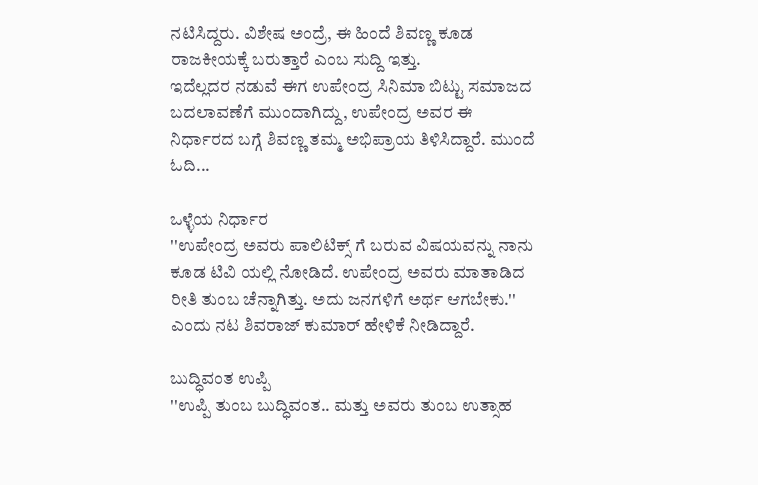ನಟಿಸಿದ್ದರು. ವಿಶೇಷ ಅಂದ್ರೆ, ಈ ಹಿಂದೆ ಶಿವಣ್ಣ ಕೂಡ ರಾಜಕೀಯಕ್ಕೆ ಬರುತ್ತಾರೆ ಎಂಬ ಸುದ್ದಿ ಇತ್ತು.
ಇದೆಲ್ಲದರ ನಡುವೆ ಈಗ ಉಪೇಂದ್ರ ಸಿನಿಮಾ ಬಿಟ್ಟು ಸಮಾಜದ ಬದಲಾವಣೆಗೆ ಮುಂದಾಗಿದ್ದು, ಉಪೇಂದ್ರ ಅವರ ಈ ನಿರ್ಧಾರದ ಬಗ್ಗೆ ಶಿವಣ್ಣ ತಮ್ಮ ಅಭಿಪ್ರಾಯ ತಿಳಿಸಿದ್ದಾರೆ. ಮುಂದೆ ಓದಿ...

ಒಳ್ಳೆಯ ನಿರ್ಧಾರ
''ಉಪೇಂದ್ರ ಅವರು ಪಾಲಿಟಿಕ್ಸ್ ಗೆ ಬರುವ ವಿಷಯವನ್ನು ನಾನು ಕೂಡ ಟಿವಿ ಯಲ್ಲಿ ನೋಡಿದೆ. ಉಪೇಂದ್ರ ಅವರು ಮಾತಾಡಿದ ರೀತಿ ತುಂಬ ಚೆನ್ನಾಗಿತ್ತು. ಅದು ಜನಗಳಿಗೆ ಅರ್ಥ ಆಗಬೇಕು.'' ಎಂದು ನಟ ಶಿವರಾಜ್ ಕುಮಾರ್ ಹೇಳಿಕೆ ನೀಡಿದ್ದಾರೆ.

ಬುದ್ಧಿವಂತ ಉಪ್ಪಿ
''ಉಪ್ಪಿ ತುಂಬ ಬುದ್ಧಿವಂತ.. ಮತ್ತು ಅವರು ತುಂಬ ಉತ್ಸಾಹ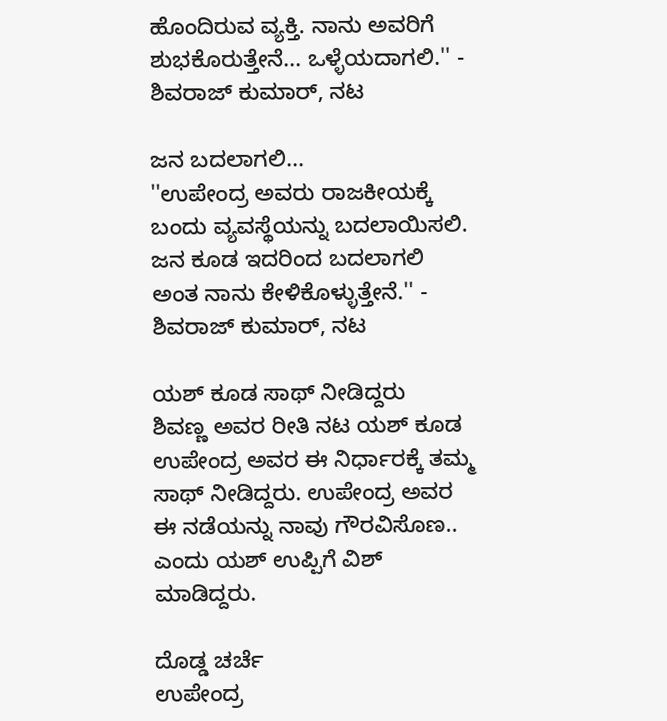ಹೊಂದಿರುವ ವ್ಯಕ್ತಿ. ನಾನು ಅವರಿಗೆ ಶುಭಕೊರುತ್ತೇನೆ... ಒಳ್ಳೆಯದಾಗಲಿ.'' - ಶಿವರಾಜ್ ಕುಮಾರ್, ನಟ

ಜನ ಬದಲಾಗಲಿ...
''ಉಪೇಂದ್ರ ಅವರು ರಾಜಕೀಯಕ್ಕೆ ಬಂದು ವ್ಯವಸ್ಥೆಯನ್ನು ಬದಲಾಯಿಸಲಿ. ಜನ ಕೂಡ ಇದರಿಂದ ಬದಲಾಗಲಿ ಅಂತ ನಾನು ಕೇಳಿಕೊಳ್ಳುತ್ತೇನೆ.'' - ಶಿವರಾಜ್ ಕುಮಾರ್, ನಟ

ಯಶ್ ಕೂಡ ಸಾಥ್ ನೀಡಿದ್ದರು
ಶಿವಣ್ಣ ಅವರ ರೀತಿ ನಟ ಯಶ್ ಕೂಡ ಉಪೇಂದ್ರ ಅವರ ಈ ನಿರ್ಧಾರಕ್ಕೆ ತಮ್ಮ ಸಾಥ್ ನೀಡಿದ್ದರು. ಉಪೇಂದ್ರ ಅವರ ಈ ನಡೆಯನ್ನು ನಾವು ಗೌರವಿಸೊಣ.. ಎಂದು ಯಶ್ ಉಪ್ಪಿಗೆ ವಿಶ್ ಮಾಡಿದ್ದರು.

ದೊಡ್ಡ ಚರ್ಚೆ
ಉಪೇಂದ್ರ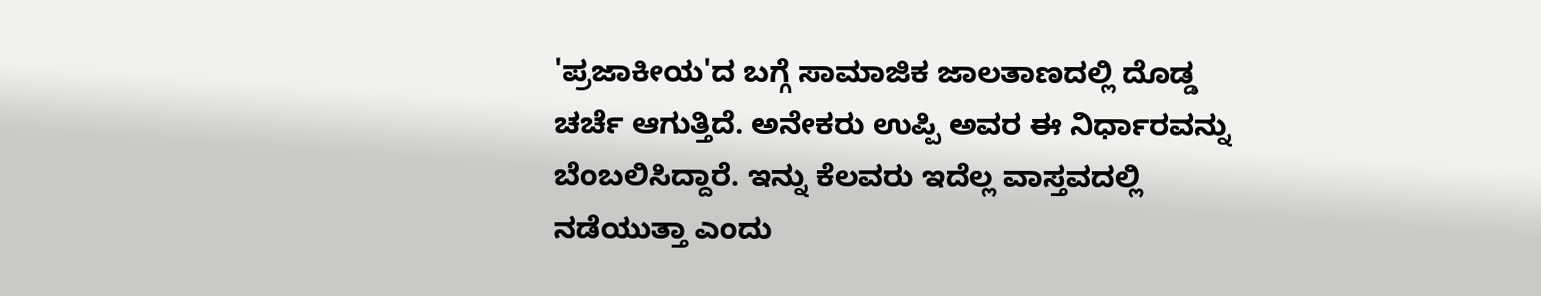'ಪ್ರಜಾಕೀಯ'ದ ಬಗ್ಗೆ ಸಾಮಾಜಿಕ ಜಾಲತಾಣದಲ್ಲಿ ದೊಡ್ಡ ಚರ್ಚೆ ಆಗುತ್ತಿದೆ. ಅನೇಕರು ಉಪ್ಪಿ ಅವರ ಈ ನಿರ್ಧಾರವನ್ನು ಬೆಂಬಲಿಸಿದ್ದಾರೆ. ಇನ್ನು ಕೆಲವರು ಇದೆಲ್ಲ ವಾಸ್ತವದಲ್ಲಿ ನಡೆಯುತ್ತಾ ಎಂದು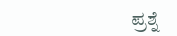ಪ್ರಶ್ನೆ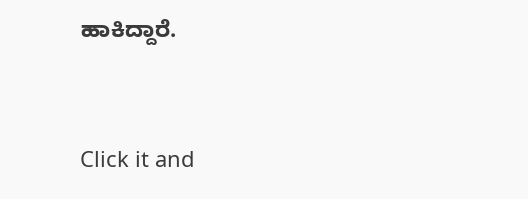ಹಾಕಿದ್ದಾರೆ.


Click it and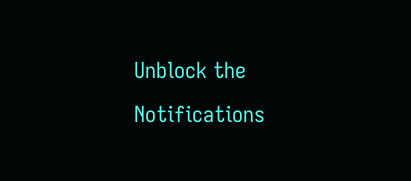Unblock the Notifications